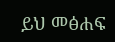ይህ መፅሐፍ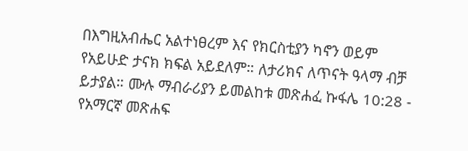በእግዚአብሔር አልተነፀረም እና የክርስቲያን ካኖን ወይም የአይሁድ ታናክ ክፍል አይደለም። ለታሪክና ለጥናት ዓላማ ብቻ ይታያል። ሙሉ ማብራሪያን ይመልከቱ መጽሐፈ ኩፋሌ 10:28 - የአማርኛ መጽሐፍ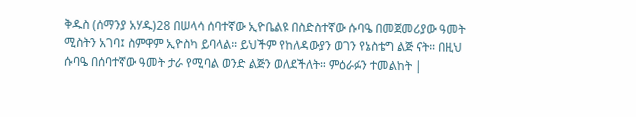ቅዱስ (ሰማንያ አሃዱ)28 በሠላሳ ሰባተኛው ኢዮቤልዩ በስድስተኛው ሱባዔ በመጀመሪያው ዓመት ሚስትን አገባ፤ ስምዋም ኢዮስካ ይባላል። ይህችም የከለዳውያን ወገን የኔስቴግ ልጅ ናት። በዚህ ሱባዔ በሰባተኛው ዓመት ታራ የሚባል ወንድ ልጅን ወለደችለት። ምዕራፉን ተመልከት |